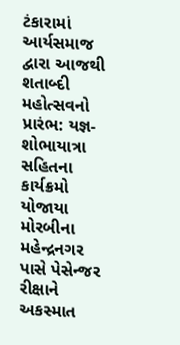ટંકારામાં આર્યસમાજ દ્વારા આજથી શતાબ્દી મહોત્સવનો પ્રારંભ: યજ્ઞ-શોભાયાત્રા સહિતના કાર્યક્રમો યોજાયા મોરબીના મહેન્દ્રનગર પાસે પેસેન્જર રીક્ષાને અકસ્માત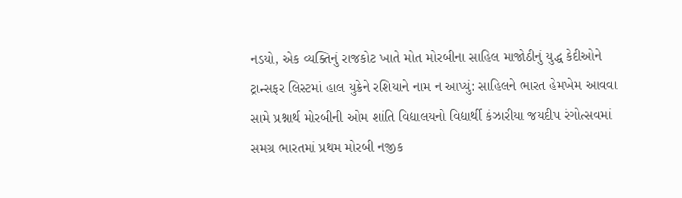નડયો, એક વ્યક્તિનું રાજકોટ ખાતે મોત મોરબીના સાહિલ માજોઠીનું યુદ્ધ કેદીઓને ટ્રાન્સફર લિસ્ટમાં હાલ યુક્રેને રશિયાને નામ ન આપ્યું: સાહિલને ભારત હેમખેમ આવવા સામે પ્રશ્નાર્થ મોરબીની ઓમ શાંતિ વિદ્યાલયનો વિદ્યાર્થી કંઝારીયા જયદીપ રંગોત્સવમાં સમગ્ર ભારતમાં પ્રથમ મોરબી નજીક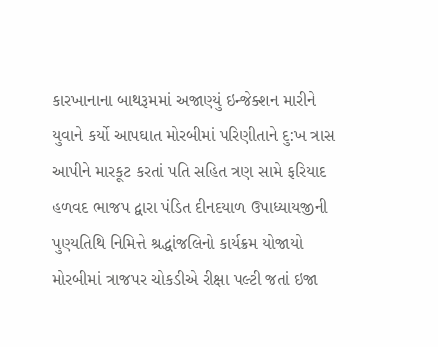કારખાનાના બાથરૂમમાં અજાણ્યું ઇન્જેક્શન મારીને યુવાને કર્યો આપઘાત મોરબીમાં પરિણીતાને દુ:ખ ત્રાસ આપીને મારકૂટ કરતાં પતિ સહિત ત્રણ સામે ફરિયાદ હળવદ ભાજપ દ્વારા પંડિત દીનદયાળ ઉપાધ્યાયજીની પુણ્યતિથિ નિમિત્તે શ્રદ્ધાંજલિનો કાર્યક્રમ યોજાયો મોરબીમાં ત્રાજપર ચોકડીએ રીક્ષા પલ્ટી જતાં ઇજા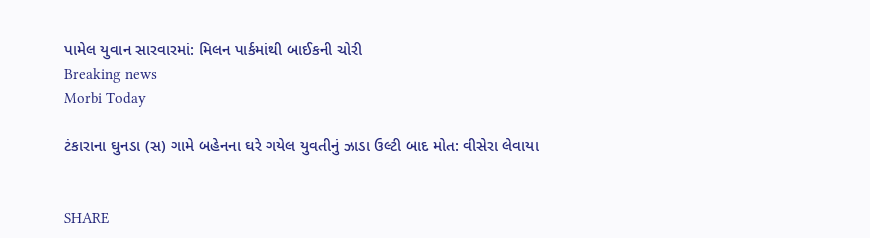પામેલ યુવાન સારવારમાં: મિલન પાર્કમાંથી બાઈકની ચોરી
Breaking news
Morbi Today

ટંકારાના ઘુનડા (સ) ગામે બહેનના ઘરે ગયેલ યુવતીનું ઝાડા ઉલ્ટી બાદ મોત: વીસેરા લેવાયા


SHARE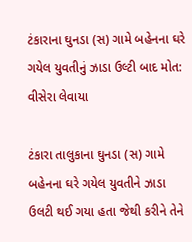ટંકારાના ઘુનડા (સ) ગામે બહેનના ઘરે ગયેલ યુવતીનું ઝાડા ઉલ્ટી બાદ મોત: વીસેરા લેવાયા

ટંકારા તાલુકાના ઘુનડા (સ) ગામે બહેનના ઘરે ગયેલ યુવતીને ઝાડા ઉલટી થઈ ગયા હતા જેથી કરીને તેને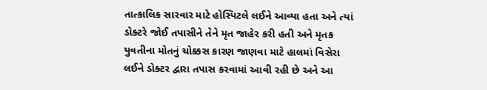તાત્કાલિક સારવાર માટે હોસ્પિટલે લઈને આવ્યા હતા અને ત્યાં ડોક્ટરે જોઈ તપાસીને તેને મૃત જાહેર કરી હતી અને મૃતક યુવતીના મોતનું ચોક્કસ કારણ જાણવા માટે હાલમાં વિસેરા લઈને ડોક્ટર દ્વારા તપાસ કરવામાં આવી રહી છે અને આ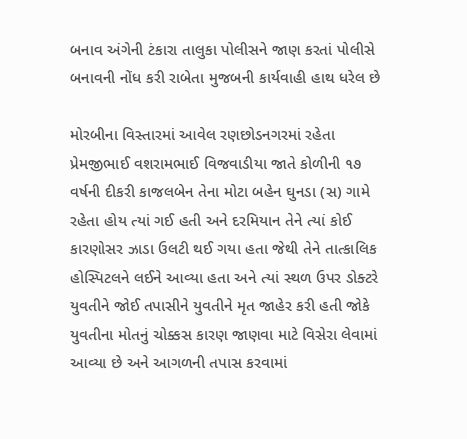બનાવ અંગેની ટંકારા તાલુકા પોલીસને જાણ કરતાં પોલીસે બનાવની નોંધ કરી રાબેતા મુજબની કાર્યવાહી હાથ ધરેલ છે

મોરબીના વિસ્તારમાં આવેલ રણછોડનગરમાં રહેતા પ્રેમજીભાઈ વશરામભાઈ વિજવાડીયા જાતે કોળીની ૧૭ વર્ષની દીકરી કાજલબેન તેના મોટા બહેન ઘુનડા (સ) ગામે રહેતા હોય ત્યાં ગઈ હતી અને દરમિયાન તેને ત્યાં કોઈ કારણોસર ઝાડા ઉલટી થઈ ગયા હતા જેથી તેને તાત્કાલિક હોસ્પિટલને લઈને આવ્યા હતા અને ત્યાં સ્થળ ઉપર ડોક્ટરે યુવતીને જોઈ તપાસીને યુવતીને મૃત જાહેર કરી હતી જોકે યુવતીના મોતનું ચોક્કસ કારણ જાણવા માટે વિસેરા લેવામાં આવ્યા છે અને આગળની તપાસ કરવામાં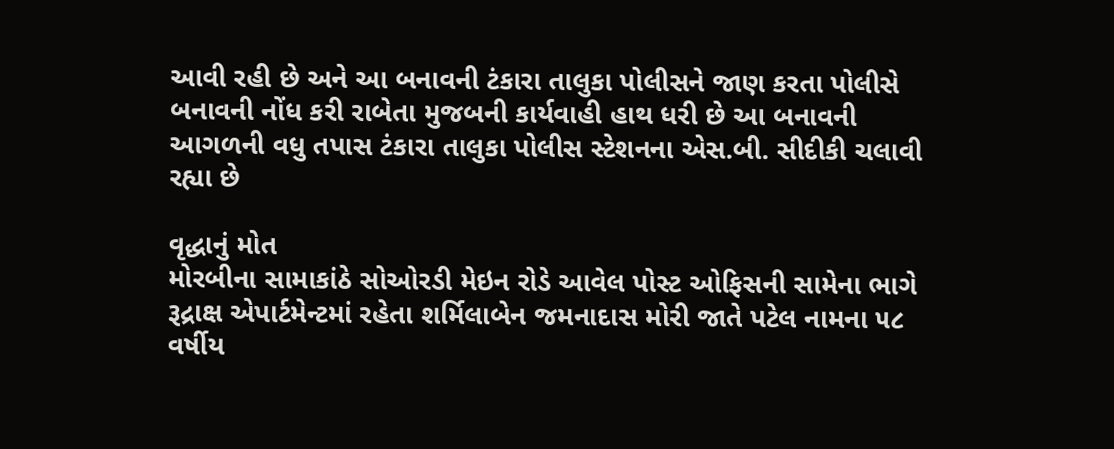આવી રહી છે અને આ બનાવની ટંકારા તાલુકા પોલીસને જાણ કરતા પોલીસે બનાવની નોંધ કરી રાબેતા મુજબની કાર્યવાહી હાથ ધરી છે આ બનાવની આગળની વધુ તપાસ ટંકારા તાલુકા પોલીસ સ્ટેશનના એસ.બી. સીદીકી ચલાવી રહ્યા છે

વૃદ્ધાનું મોત
મોરબીના સામાકાંઠે સોઓરડી મેઇન રોડે આવેલ પોસ્ટ ઓફિસની સામેના ભાગે રૂદ્રાક્ષ એપાર્ટમેન્ટમાં રહેતા શર્મિલાબેન જમનાદાસ મોરી જાતે પટેલ નામના ૫૮ વર્ષીય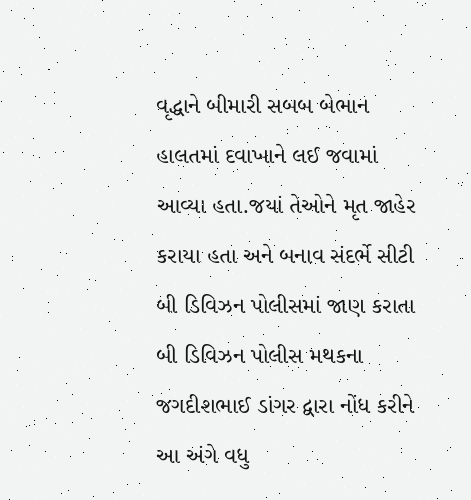વૃદ્ધાને બીમારી સબબ બેભાન હાલતમાં દવાખાને લઈ જવામાં આવ્યા હતા.જયાં તેઓને મૃત જાહેર કરાયા હતા અને બનાવ સંદર્ભે સીટી બી ડિવિઝન પોલીસમાં જાણ કરાતા બી ડિવિઝન પોલીસ મથકના જગદીશભાઈ ડાંગર દ્વારા નોંધ કરીને આ અંગે વધુ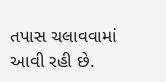તપાસ ચલાવવામાં આવી રહી છે.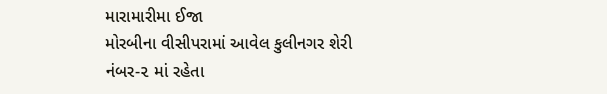મારામારીમા ઈજા
મોરબીના વીસીપરામાં આવેલ કુલીનગર શેરી નંબર-૨ માં રહેતા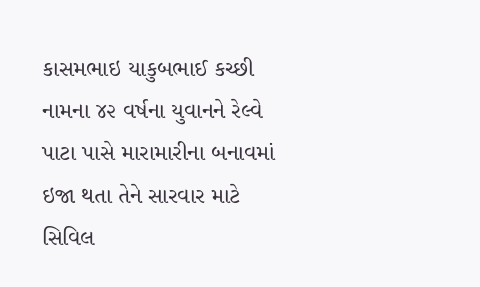કાસમભાઇ યાકુબભાઈ કચ્છી નામના ૪૨ વર્ષના યુવાનને રેલ્વે પાટા પાસે મારામારીના બનાવમાં ઇજા થતા તેને સારવાર માટે સિવિલ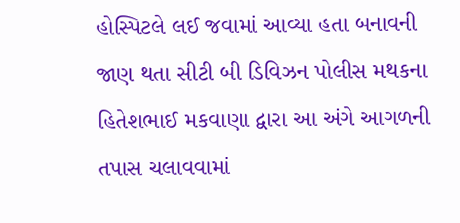હોસ્પિટલે લઈ જવામાં આવ્યા હતા બનાવની જાણ થતા સીટી બી ડિવિઝન પોલીસ મથકના હિતેશભાઈ મકવાણા દ્વારા આ અંગે આગળની તપાસ ચલાવવામાં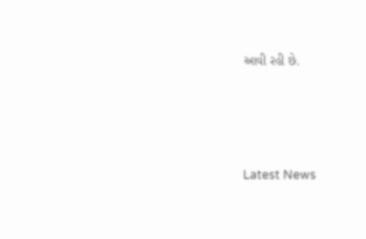આવી રહી છે.






Latest News